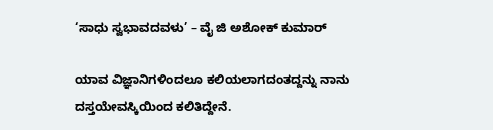‘ಸಾಧು ಸ್ವಭಾವದವಳು’ – ವೈ ಜಿ ಅಶೋಕ್ ಕುಮಾರ್

ಯಾವ ವಿಜ್ಞಾನಿಗಳಿಂದಲೂ ಕಲಿಯಲಾಗದಂತದ್ದನ್ನು ನಾನು ದಸ್ತಯೇವಸ್ಕಿಯಿಂದ ಕಲಿತಿದ್ದೇನೆ.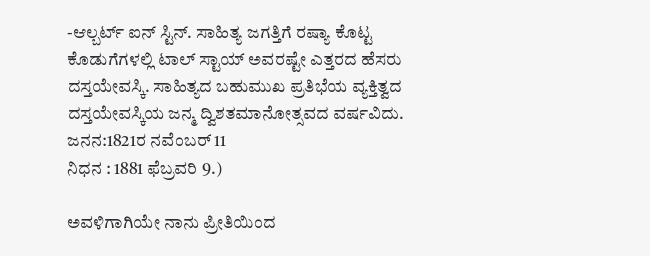-ಆಲ್ಬರ್ಟ್ ಐನ್ ಸ್ಟಿನ್. ಸಾಹಿತ್ಯ ಜಗತ್ತಿಗೆ ರಷ್ಯಾ ಕೊಟ್ಟ ಕೊಡುಗೆಗಳಲ್ಲಿ ಟಾಲ್ ಸ್ಟಾಯ್ ಅವರಷ್ಟೇ ಎತ್ತರದ ಹೆಸರು ದಸ್ತಯೇವಸ್ಕಿ. ಸಾಹಿತ್ಯದ ಬಹುಮುಖ ಪ್ರತಿಭೆಯ ವ್ಯಕ್ತಿತ್ವದ ದಸ್ತಯೇವಸ್ಕಿಯ ಜನ್ಮ ದ್ವಿಶತಮಾನೋತ್ಸವದ ವರ್ಷವಿದು.
ಜನನ:1821ರ ನವೆಂಬರ್ 11
ನಿಧನ : 1881 ಫೆಬ್ರವರಿ 9.)

ಅವಳಿಗಾಗಿಯೇ ನಾನು ಪ್ರೀತಿಯಿಂದ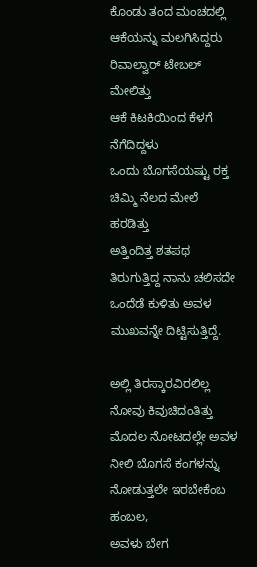ಕೊಂಡು ತಂದ ಮಂಚದಲ್ಲಿ ಆಕೆಯನ್ನು ಮಲಗಿಸಿದ್ದರು
ರಿವಾಲ್ವಾರ್ ಟೇಬಲ್
ಮೇಲಿತ್ತು
ಆಕೆ ಕಿಟಕಿಯಿಂದ ಕೆಳಗೆ ನೆಗೆದಿದ್ದಳು
ಒಂದು ಬೊಗಸೆಯಷ್ಟು ರಕ್ತ ಚಿಮ್ಮಿ ನೆಲದ ಮೇಲೆ ಹರಡಿತ್ತು
ಅತ್ತಿಂದಿತ್ತ ಶತಪಥ ತಿರುಗುತ್ತಿದ್ದ ನಾನು ಚಲಿಸದೇ ಒಂದೆಡೆ ಕುಳಿತು ಅವಳ ಮುಖವನ್ನೇ ದಿಟ್ಟಿಸುತ್ತಿದ್ದೆ.

ಅಲ್ಲಿ ತಿರಸ್ಕಾರವಿರಲಿಲ್ಲ
ನೋವು ಕಿವುಚಿದಂತಿತ್ತು
ಮೊದಲ ನೋಟದಲ್ಲೇ ಅವಳ ನೀಲಿ ಬೊಗಸೆ ಕಂಗಳನ್ನು ನೋಡುತ್ತಲೇ ಇರಬೇಕೆಂಬ ಹಂಬಲ,
ಅವಳು ಬೇಗ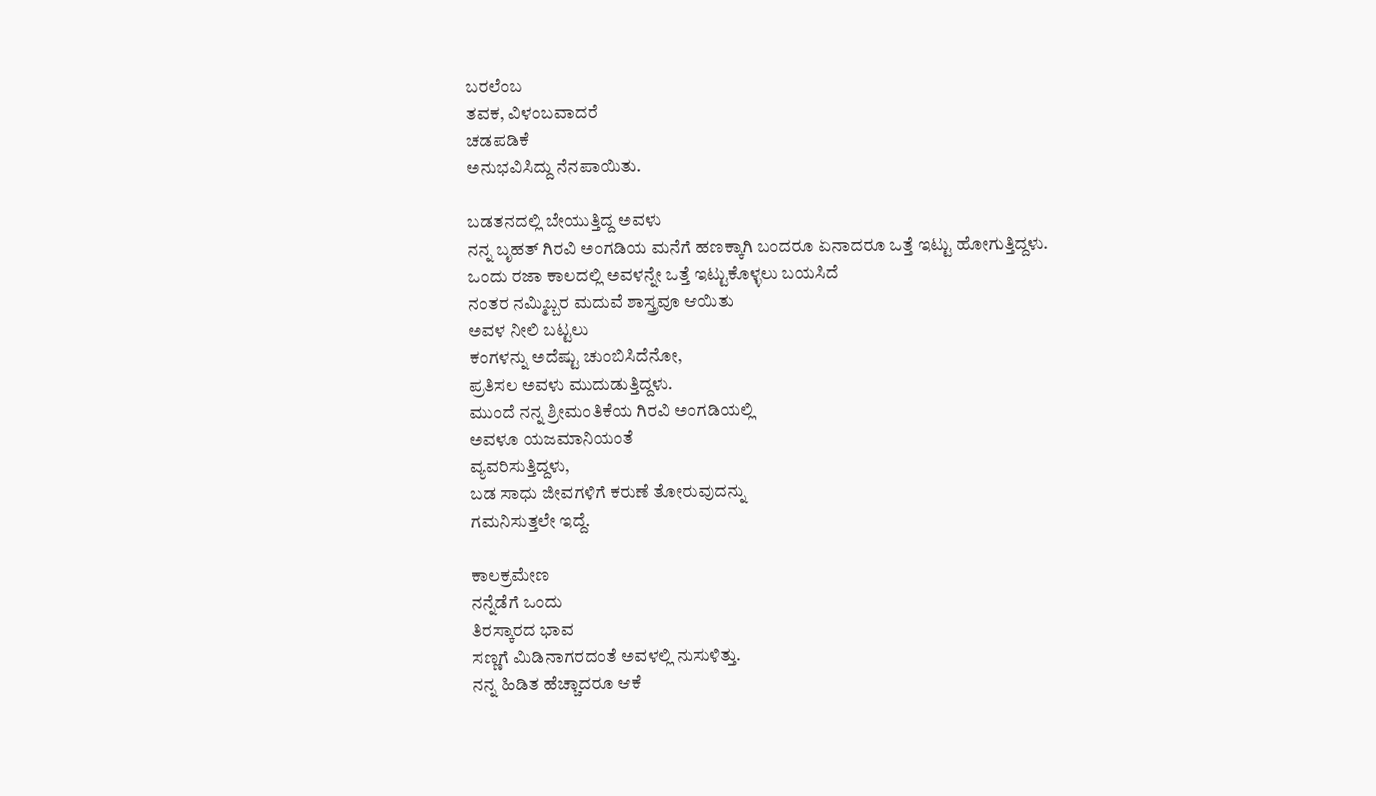ಬರಲೆಂಬ
ತವಕ, ವಿಳಂಬವಾದರೆ
ಚಡಪಡಿಕೆ
ಅನುಭವಿಸಿದ್ದು ನೆನಪಾಯಿತು.

ಬಡತನದಲ್ಲಿ ಬೇಯುತ್ತಿದ್ದ ಅವಳು
ನನ್ನ ಬೃಹತ್ ಗಿರವಿ ಅಂಗಡಿಯ ಮನೆಗೆ ಹಣಕ್ಕಾಗಿ ಬಂದರೂ ಏನಾದರೂ ಒತ್ತೆ ಇಟ್ಟು ಹೋಗುತ್ತಿದ್ದಳು.
ಒಂದು ರಜಾ ಕಾಲದಲ್ಲಿ ಅವಳನ್ನೇ ಒತ್ತೆ ಇಟ್ಟುಕೊಳ್ಳಲು ಬಯಸಿದೆ
ನಂತರ ನಮ್ಮಿಬ್ಬರ ಮದುವೆ ಶಾಸ್ತ್ರವೂ ಆಯಿತು
ಅವಳ ನೀಲಿ ಬಟ್ಟಲು
ಕಂಗಳನ್ನು ಅದೆಷ್ಟು ಚುಂಬಿಸಿದೆನೋ,
ಪ್ರತಿಸಲ ಅವಳು ಮುದುಡುತ್ತಿದ್ದಳು.
ಮುಂದೆ ನನ್ನ ಶ್ರೀಮಂತಿಕೆಯ ಗಿರವಿ ಅಂಗಡಿಯಲ್ಲಿ
ಅವಳೂ ಯಜಮಾನಿಯಂತೆ
ವ್ಯವರಿಸುತ್ತಿದ್ದಳು,
ಬಡ ಸಾಧು ಜೀವಗಳಿಗೆ ಕರುಣೆ ತೋರುವುದನ್ನು
ಗಮನಿಸುತ್ತಲೇ ಇದ್ದೆ.

ಕಾಲಕ್ರಮೇಣ
ನನ್ನೆಡೆಗೆ ಒಂದು
ತಿರಸ್ಕಾರದ ಭಾವ
ಸಣ್ಣಗೆ ಮಿಡಿನಾಗರದಂತೆ ಅವಳಲ್ಲಿ ನುಸುಳಿತ್ತು.
ನನ್ನ ಹಿಡಿತ ಹೆಚ್ಚಾದರೂ ಆಕೆ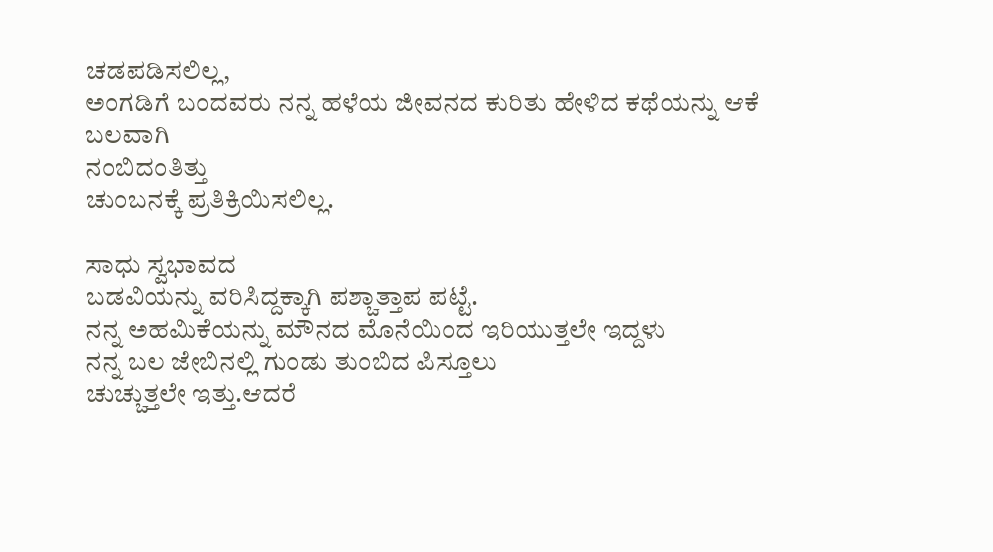ಚಡಪಡಿಸಲಿಲ್ಲ,
ಅಂಗಡಿಗೆ ಬಂದವರು ನನ್ನ ಹಳೆಯ ಜೀವನದ ಕುರಿತು ಹೇಳಿದ ಕಥೆಯನ್ನು ಆಕೆ ಬಲವಾಗಿ
ನಂಬಿದಂತಿತ್ತು
ಚುಂಬನಕ್ಕೆ ಪ್ರತಿಕ್ರಿಯಿಸಲಿಲ್ಲ.

ಸಾಧು ಸ್ವಭಾವದ
ಬಡವಿಯನ್ನು ವರಿಸಿದ್ದಕ್ಕಾಗಿ ಪಶ್ಚಾತ್ತಾಪ ಪಟ್ಟೆ.
ನನ್ನ ಅಹಮಿಕೆಯನ್ನು ಮೌನದ ಮೊನೆಯಿಂದ ಇರಿಯುತ್ತಲೇ ಇದ್ದಳು
ನನ್ನ ಬಲ ಜೇಬಿನಲ್ಲಿ ಗುಂಡು ತುಂಬಿದ ಪಿಸ್ತೂಲು
ಚುಚ್ಚುತ್ತಲೇ ಇತ್ತು.ಆದರೆ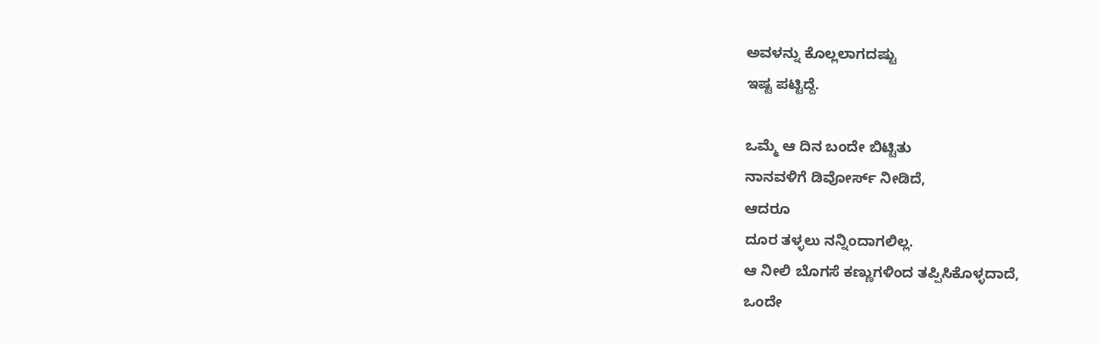ಅವಳನ್ನು ಕೊಲ್ಲಲಾಗದಷ್ಟು
ಇಷ್ಟ ಪಟ್ಟಿದ್ದೆ.

ಒಮ್ಮೆ ಆ ದಿನ ಬಂದೇ ಬಿಟ್ಟಿತು
ನಾನವಳಿಗೆ ಡಿವೋರ್ಸ್ ನೀಡಿದೆ,
ಆದರೂ
ದೂರ ತಳ್ಳಲು ನನ್ನಿಂದಾಗಲಿಲ್ಲ.
ಆ ನೀಲಿ ಬೊಗಸೆ ಕಣ್ಣುಗಳಿಂದ ತಪ್ಪಿಸಿಕೊಳ್ಳದಾದೆ,
ಒಂದೇ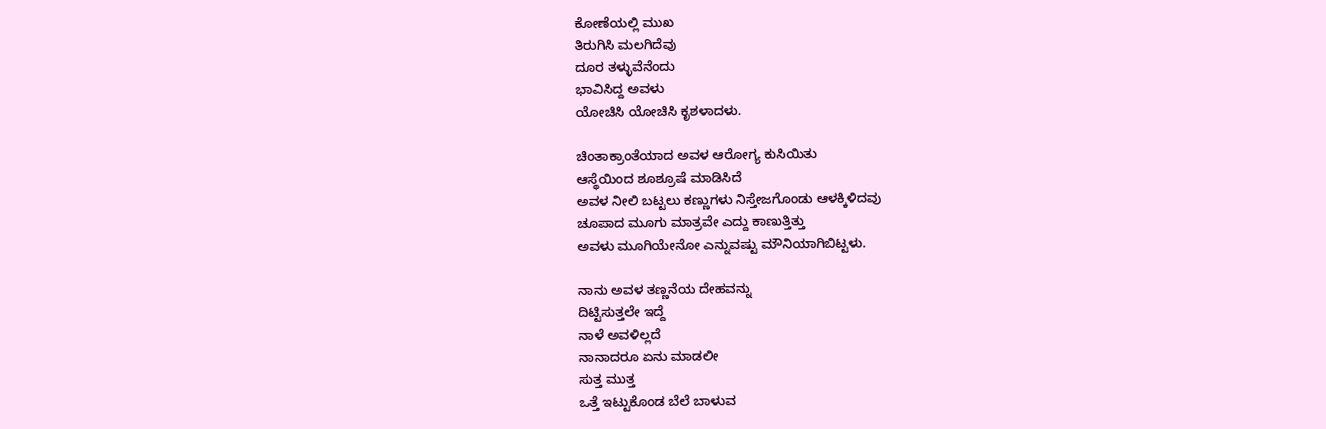ಕೋಣೆಯಲ್ಲಿ ಮುಖ
ತಿರುಗಿಸಿ ಮಲಗಿದೆವು
ದೂರ ತಳ್ಳುವೆನೆಂದು
ಭಾವಿಸಿದ್ದ ಅವಳು
ಯೋಚಿಸಿ ಯೋಚಿಸಿ ಕೃಶಳಾದಳು.

ಚಿಂತಾಕ್ರಾಂತೆಯಾದ ಅವಳ ಆರೋಗ್ಯ ಕುಸಿಯಿತು
ಆಸ್ಥೆಯಿಂದ ಶೂಶ್ರೂಷೆ ಮಾಡಿಸಿದೆ
ಅವಳ ನೀಲಿ ಬಟ್ಟಲು ಕಣ್ಣುಗಳು ನಿಸ್ತೇಜಗೊಂಡು ಆಳಕ್ಕಿಳಿದವು
ಚೂಪಾದ ಮೂಗು ಮಾತ್ರವೇ ಎದ್ದು ಕಾಣುತ್ತಿತ್ತು
ಅವಳು ಮೂಗಿಯೇನೋ ಎನ್ನುವಷ್ಟು ಮೌನಿಯಾಗಿಬಿಟ್ಟಳು.

ನಾನು ಅವಳ ತಣ್ಣನೆಯ ದೇಹವನ್ನು
ದಿಟ್ಟಿಸುತ್ತಲೇ ಇದ್ದೆ
ನಾಳೆ ಅವಳಿಲ್ಲದೆ
ನಾನಾದರೂ ಏನು ಮಾಡಲೀ
ಸುತ್ತ ಮುತ್ತ
ಒತ್ತೆ ಇಟ್ಟುಕೊಂಡ ಬೆಲೆ ಬಾಳುವ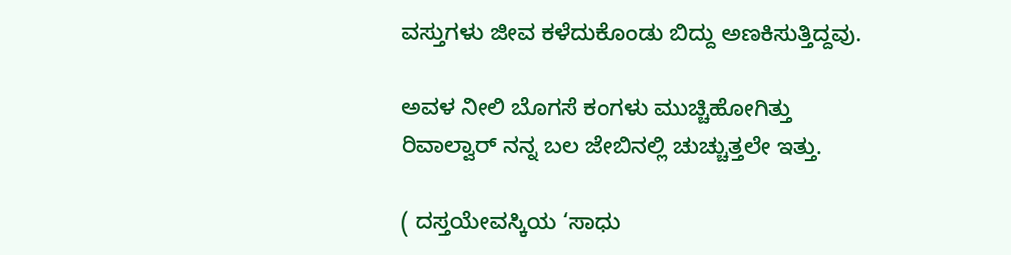ವಸ್ತುಗಳು ಜೀವ ಕಳೆದುಕೊಂಡು ಬಿದ್ದು ಅಣಕಿಸುತ್ತಿದ್ದವು.

ಅವಳ ನೀಲಿ ಬೊಗಸೆ ಕಂಗಳು ಮುಚ್ಚಿಹೋಗಿತ್ತು
ರಿವಾಲ್ವಾರ್ ನನ್ನ ಬಲ ಜೇಬಿನಲ್ಲಿ ಚುಚ್ಚುತ್ತಲೇ ಇತ್ತು.

( ದಸ್ತಯೇವಸ್ಕಿಯ ‘ಸಾಧು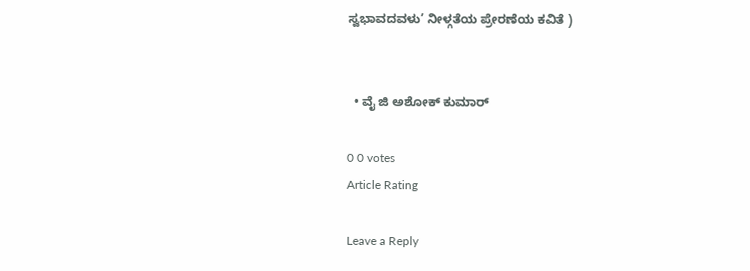ಸ್ವಭಾವದವಳು’ ನೀಳ್ಗತೆಯ ಪ್ರೇರಣೆಯ ಕವಿತೆ )


  • ವೈ ಜಿ ಅಶೋಕ್ ಕುಮಾರ್

0 0 votes
Article Rating

Leave a Reply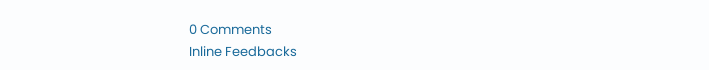0 Comments
Inline Feedbacks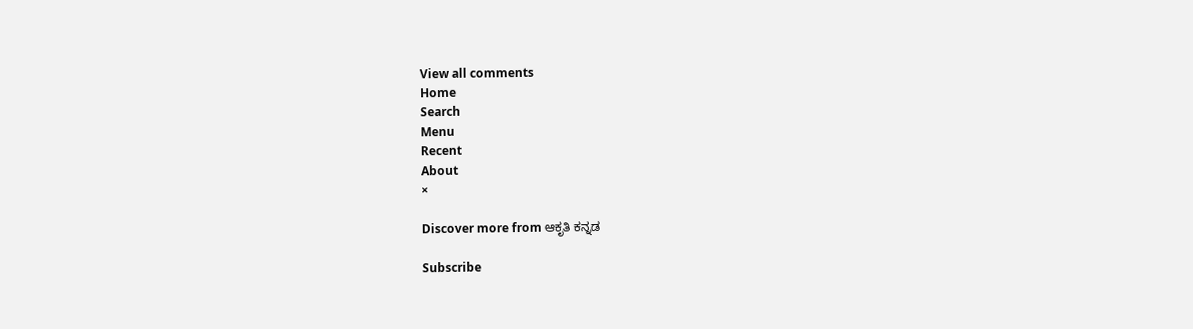View all comments
Home
Search
Menu
Recent
About
×

Discover more from ಆಕೃತಿ ಕನ್ನಡ

Subscribe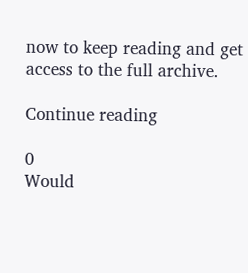now to keep reading and get access to the full archive.

Continue reading

0
Would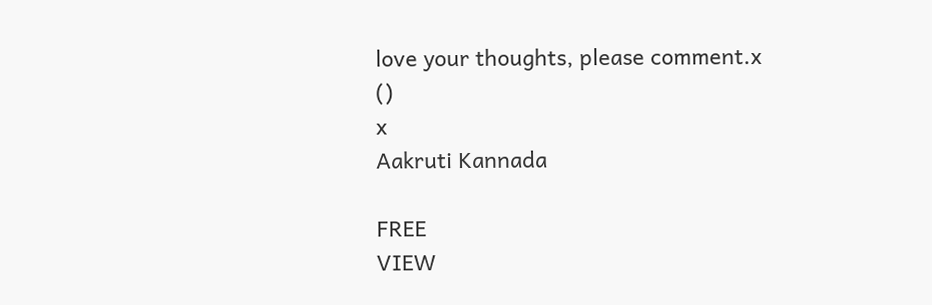love your thoughts, please comment.x
()
x
Aakruti Kannada

FREE
VIEW